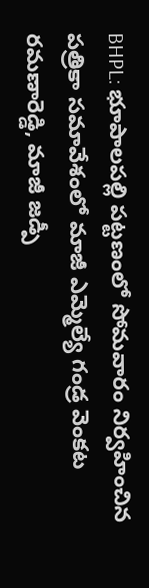BHPL: భూపాలపల్లి పట్టణంలో సోమవారం నిర్వహించిన పత్రికా సమావేశంలో మాజీ ఎమ్మెల్యే గండ్ర వెంకట రమణారెడ్డి, మాజీ జడ్పీ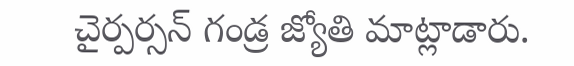చైర్పర్సన్ గండ్ర జ్యోతి మాట్లాడారు.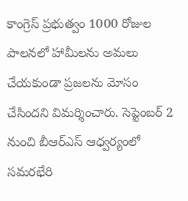కాంగ్రెస్ ప్రభుత్వం 1000 రోజుల పాలనలో హామీలను అమలు చేయకుండా ప్రజలను మోసం చేసిందని విమర్శించారు. సెప్టెంబర్ 2 నుంచి బీఆర్ఎస్ ఆధ్వర్యంలో సమరభేరి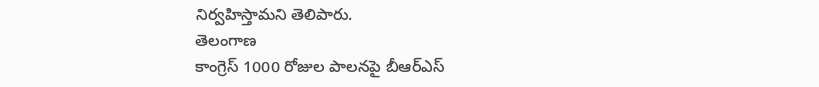నిర్వహిస్తామని తెలిపారు.
తెలంగాణ
కాంగ్రెస్ 1000 రోజుల పాలనపై బీఆర్ఎస్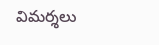విమర్శలు